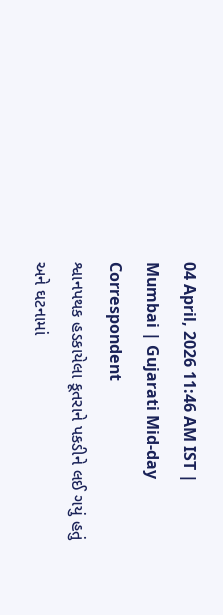04 April, 2026 11:46 AM IST | Mumbai | Gujarati Mid-day Correspondent
શ્વાનપથક હડકાયેલા કૂતરાને પકડીને લઈ ગયું હતું અને ઘટનામાં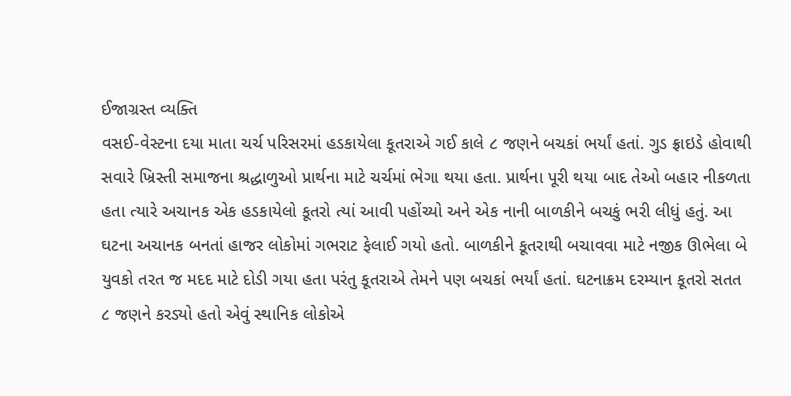ઈજાગ્રસ્ત વ્યક્તિ
વસઈ-વેસ્ટના દયા માતા ચર્ચ પરિસરમાં હડકાયેલા કૂતરાએ ગઈ કાલે ૮ જણને બચકાં ભર્યાં હતાં. ગુડ ફ્રાઇડે હોવાથી સવારે ખ્રિસ્તી સમાજના શ્રદ્ધાળુઓ પ્રાર્થના માટે ચર્ચમાં ભેગા થયા હતા. પ્રાર્થના પૂરી થયા બાદ તેઓ બહાર નીકળતા હતા ત્યારે અચાનક એક હડકાયેલો કૂતરો ત્યાં આવી પહોંચ્યો અને એક નાની બાળકીને બચકું ભરી લીધું હતું. આ ઘટના અચાનક બનતાં હાજર લોકોમાં ગભરાટ ફેલાઈ ગયો હતો. બાળકીને કૂતરાથી બચાવવા માટે નજીક ઊભેલા બે યુવકો તરત જ મદદ માટે દોડી ગયા હતા પરંતુ કૂતરાએ તેમને પણ બચકાં ભર્યાં હતાં. ઘટનાક્રમ દરમ્યાન કૂતરો સતત ૮ જણને કરડ્યો હતો એવું સ્થાનિક લોકોએ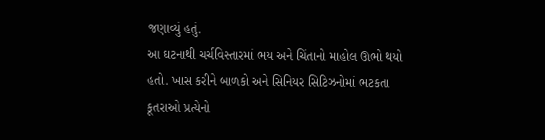જણાવ્યું હતું.
આ ઘટનાથી ચર્ચવિસ્તારમાં ભય અને ચિંતાનો માહોલ ઊભો થયો હતો. ખાસ કરીને બાળકો અને સિનિયર સિટિઝનોમાં ભટકતા કૂતરાઓ પ્રત્યેનો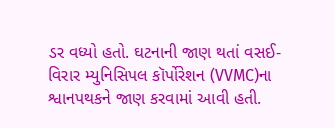ડર વધ્યો હતો. ઘટનાની જાણ થતાં વસઈ-વિરાર મ્યુનિસિપલ કૉર્પોરેશન (VVMC)ના શ્વાનપથકને જાણ કરવામાં આવી હતી.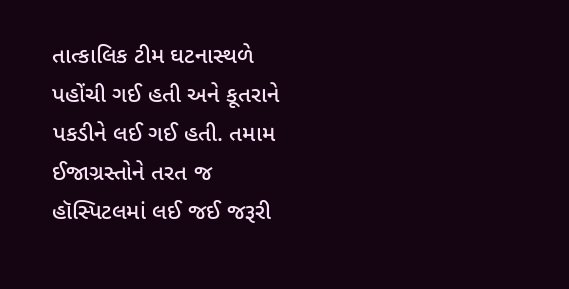તાત્કાલિક ટીમ ઘટનાસ્થળે પહોંચી ગઈ હતી અને કૂતરાને પકડીને લઈ ગઈ હતી. તમામ ઈજાગ્રસ્તોને તરત જ હૉસ્પિટલમાં લઈ જઈ જરૂરી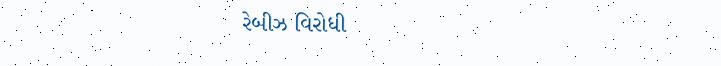રેબીઝ વિરોધી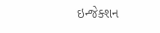ઇન્જેક્શન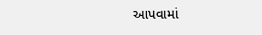આપવામાં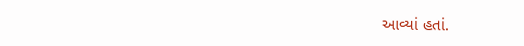આવ્યાં હતાં.